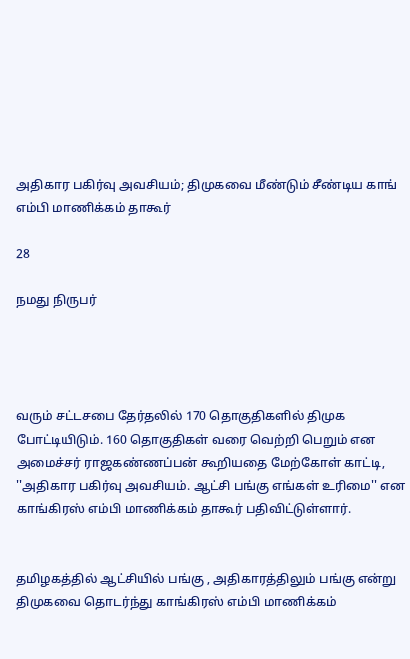அதிகார பகிர்வு அவசியம்; திமுகவை மீண்டும் சீண்டிய காங் எம்பி மாணிக்கம் தாகூர்

28

நமது நிருபர்




வரும் சட்டசபை தேர்தலில் 170 தொகுதிகளில் திமுக போட்டியிடும். 160 தொகுதிகள் வரை வெற்றி பெறும் என அமைச்சர் ராஜகண்ணப்பன் கூறியதை மேற்கோள் காட்டி, ''அதிகார பகிர்வு அவசியம். ஆட்சி பங்கு எங்கள் உரிமை'' என காங்கிரஸ் எம்பி மாணிக்கம் தாகூர் பதிவிட்டுள்ளார்.


தமிழகத்தில் ஆட்சியில் பங்கு , அதிகாரத்திலும் பங்கு என்று திமுகவை தொடர்ந்து காங்கிரஸ் எம்பி மாணிக்கம்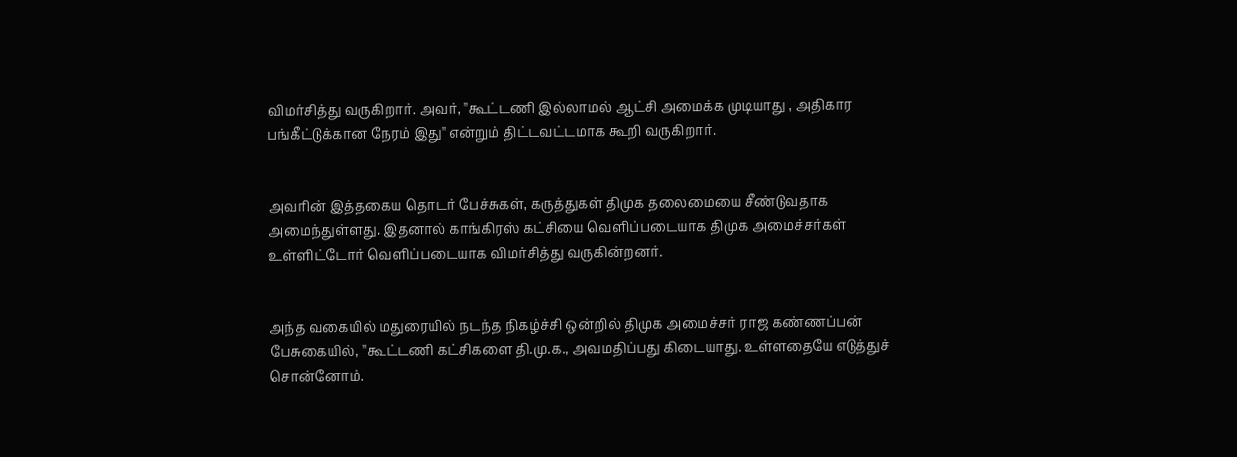விமர்சித்து வருகிறார். அவர், ''கூட்டணி இல்லாமல் ஆட்சி அமைக்க முடியாது , அதிகார பங்கீட்டுக்கான நேரம் இது'' என்றும் திட்டவட்டமாக கூறி வருகிறார்.


அவரின் இத்தகைய தொடர் பேச்சுகள், கருத்துகள் திமுக தலைமையை சீண்டுவதாக அமைந்துள்ளது. இதனால் காங்கிரஸ் கட்சியை வெளிப்படையாக திமுக அமைச்சர்கள் உள்ளிட்டோர் வெளிப்படையாக விமர்சித்து வருகின்றனர்.


அந்த வகையில் மதுரையில் நடந்த நிகழ்ச்சி ஒன்றில் திமுக அமைச்சர் ராஜ கண்ணப்பன் பேசுகையில், ''கூட்டணி கட்சிகளை தி.மு.க., அவமதிப்பது கிடையாது. உள்ளதையே எடுத்துச் சொன்னோம்.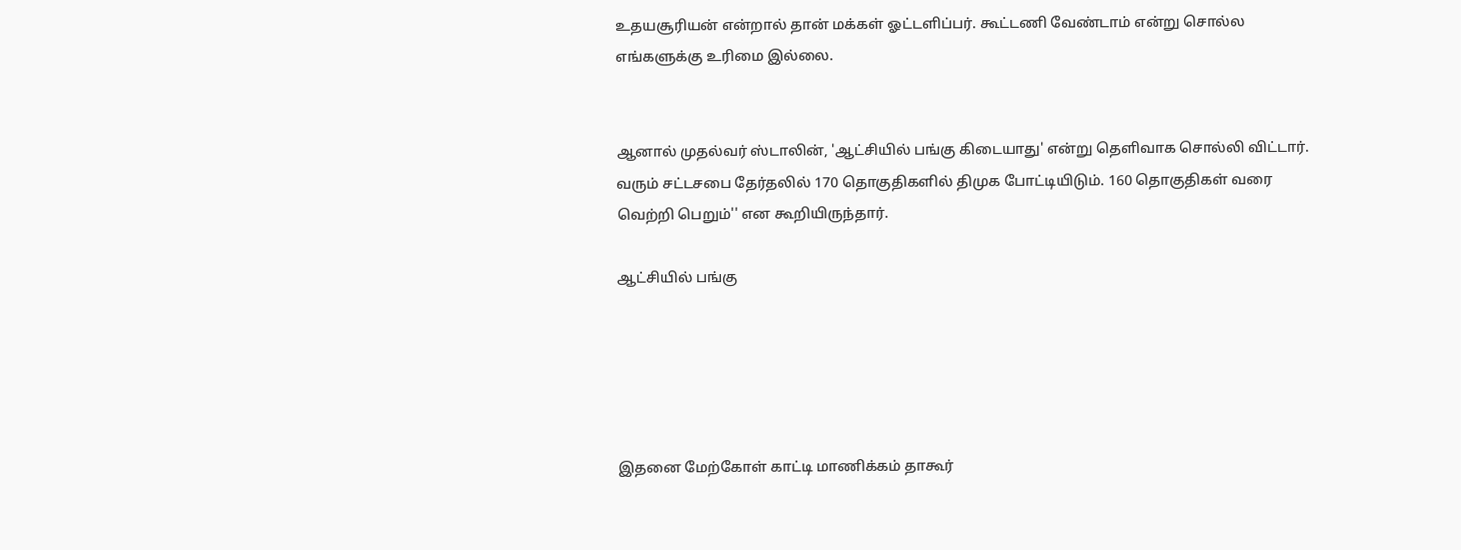உதயசூரியன் என்றால் தான் மக்கள் ஓட்டளிப்பர். கூட்டணி வேண்டாம் என்று சொல்ல எங்களுக்கு உரிமை இல்லை.


ஆனால் முதல்வர் ஸ்டாலின், 'ஆட்சியில் பங்கு கிடையாது' என்று தெளிவாக சொல்லி விட்டார். வரும் சட்டசபை தேர்தலில் 170 தொகுதிகளில் திமுக போட்டியிடும். 160 தொகுதிகள் வரை வெற்றி பெறும்'' என கூறியிருந்தார்.

ஆட்சியில் பங்கு





இதனை மேற்கோள் காட்டி மாணிக்கம் தாகூர்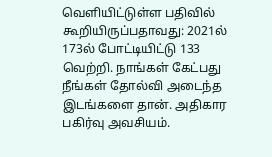வெளியிட்டுள்ள பதிவில் கூறியிருப்பதாவது: 2021ல் 173ல் போட்டியிட்டு 133 வெற்றி. நாங்கள் கேட்பது நீங்கள் தோல்வி அடைந்த இடங்களை தான். அதிகார பகிர்வு அவசியம்.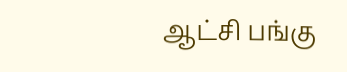ஆட்சி பங்கு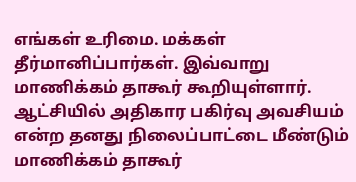எங்கள் உரிமை. மக்கள் தீர்மானிப்பார்கள். இவ்வாறு மாணிக்கம் தாகூர் கூறியுள்ளார். ஆட்சியில் அதிகார பகிர்வு அவசியம் என்ற தனது நிலைப்பாட்டை மீண்டும் மாணிக்கம் தாகூர்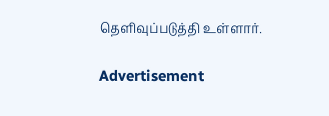தெளிவுப்படுத்தி உள்ளார்.

Advertisement